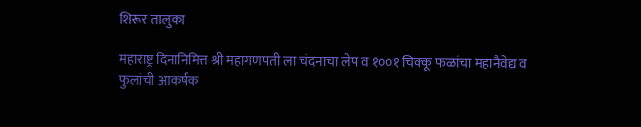शिरूर तालुका

महाराष्ट्र दिनानिमित्त श्री महागणपती ला चंदनाचा लेप व १००१ चिक्कू फळांचा महानैवेद्य व फुलांची आकर्षक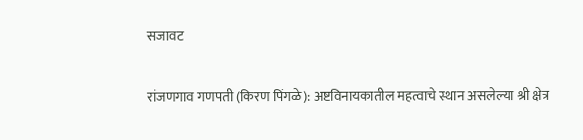सजावट

रांजणगाव गणपती (किरण पिंगळे): अष्टविनायकातील महत्वाचे स्थान असलेल्या श्री क्षेत्र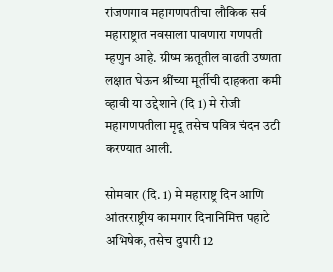रांजणगाव महागणपतीचा लौकिक सर्व महाराष्ट्रात नवसाला पावणारा गणपती म्हणुन आहे. ग्रीष्म ऋतूतील वाढती उष्णता लक्षात घेऊन श्रींच्या मूर्तीची दाहकता कमी व्हावी या उद्देशाने (दि 1) मे रोजी महागणपतीला मृदू तसेच पवित्र चंदन उटी करण्यात आली.

सोमवार (दि. 1) मे महाराष्ट्र दिन आणि आंतरराष्ट्रीय कामगार दिनानिमित्त पहाटे अभिषेक, तसेच दुपारी 12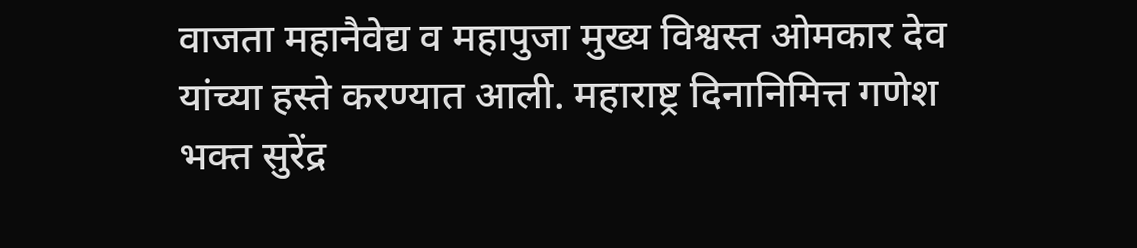वाजता महानैवेद्य व महापुजा मुख्य विश्वस्त ओमकार देव यांच्या हस्ते करण्यात आली. महाराष्ट्र दिनानिमित्त गणेश भक्त सुरेंद्र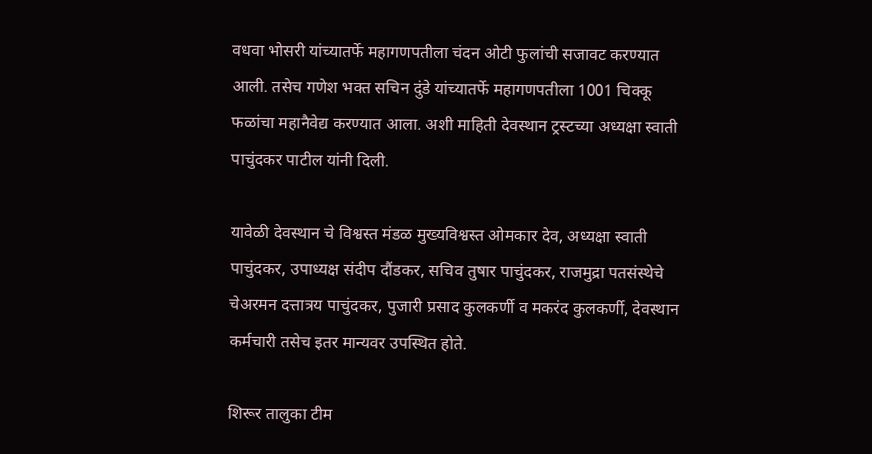वधवा भोसरी यांच्यातर्फे महागणपतीला चंदन ओटी फुलांची सजावट करण्यात आली. तसेच गणेश भक्त सचिन दुंडे यांच्यातर्फे महागणपतीला 1001 चिक्कू फळांचा महानैवेद्य करण्यात आला. अशी माहिती देवस्थान ट्रस्टच्या अध्यक्षा स्वाती पाचुंदकर पाटील यांनी दिली.

यावेळी देवस्थान चे विश्वस्त मंडळ मुख्यविश्वस्त ओमकार देव, अध्यक्षा स्वाती पाचुंदकर, उपाध्यक्ष संदीप दौंडकर, सचिव तुषार पाचुंदकर, राजमुद्रा पतसंस्थेचे चेअरमन दत्तात्रय पाचुंदकर, पुजारी प्रसाद कुलकर्णी व मकरंद कुलकर्णी, देवस्थान कर्मचारी तसेच इतर मान्यवर उपस्थित होते.

शिरूर तालुका टीम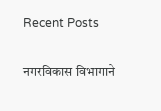Recent Posts

नगरविकास विभागाने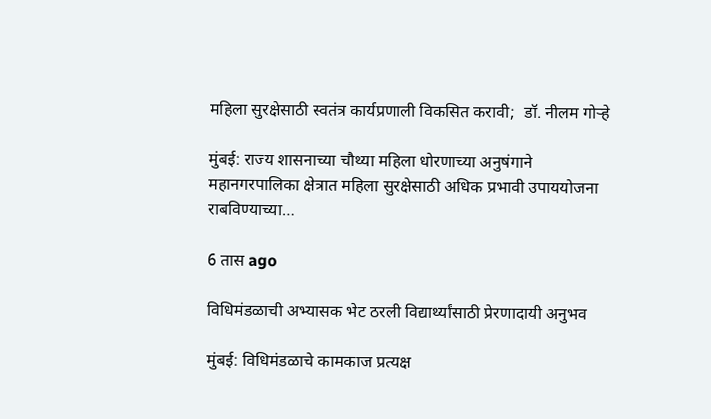महिला सुरक्षेसाठी स्वतंत्र कार्यप्रणाली विकसित करावी;  डॉ. नीलम गोऱ्हे

मुंबई: राज्य शासनाच्या चौथ्या महिला धोरणाच्या अनुषंगाने महानगरपालिका क्षेत्रात महिला सुरक्षेसाठी अधिक प्रभावी उपाययोजना राबविण्याच्या…

6 तास ago

विधिमंडळाची अभ्यासक भेट ठरली विद्यार्थ्यांसाठी प्रेरणादायी अनुभव

मुंबई: विधिमंडळाचे कामकाज प्रत्यक्ष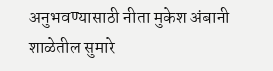अनुभवण्यासाठी नीता मुकेश अंबानी शाळेतील सुमारे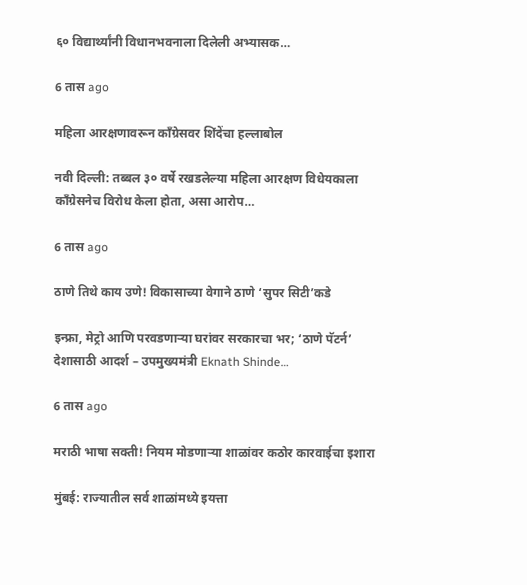६० विद्यार्थ्यांनी विधानभवनाला दिलेली अभ्यासक…

6 तास ago

महिला आरक्षणावरून काँग्रेसवर शिंदेंचा हल्लाबोल

नवी दिल्ली: तब्बल ३० वर्षे रखडलेल्या महिला आरक्षण विधेयकाला काँग्रेसनेच विरोध केला होता, असा आरोप…

6 तास ago

ठाणे तिथे काय उणे! विकासाच्या वेगाने ठाणे ‘सुपर सिटी’कडे

इन्फ्रा, मेट्रो आणि परवडणाऱ्या घरांवर सरकारचा भर; ‘ठाणे पॅटर्न’ देशासाठी आदर्श – उपमुख्यमंत्री Eknath Shinde…

6 तास ago

मराठी भाषा सक्ती! नियम मोडणाऱ्या शाळांवर कठोर कारवाईचा इशारा

मुंबई: राज्यातील सर्व शाळांमध्ये इयत्ता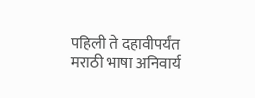पहिली ते दहावीपर्यंत मराठी भाषा अनिवार्य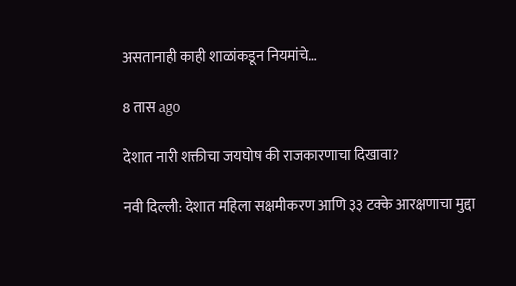असतानाही काही शाळांकडून नियमांचे…

8 तास ago

देशात नारी शक्तीचा जयघोष की राजकारणाचा दिखावा?

नवी दिल्ली: देशात महिला सक्षमीकरण आणि ३३ टक्के आरक्षणाचा मुद्दा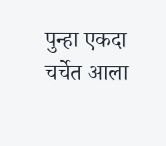पुन्हा एकदा चर्चेत आला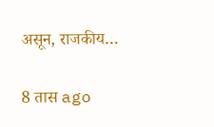असून, राजकीय…

8 तास ago